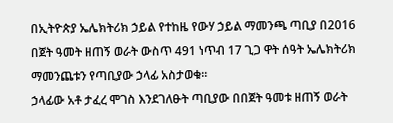በኢትዮጵያ ኤሌክትሪክ ኃይል የተከዜ የውሃ ኃይል ማመንጫ ጣቢያ በ2016 በጀት ዓመት ዘጠኝ ወራት ውስጥ 491 ነጥብ 17 ጊጋ ዋት ሰዓት ኤሌክትሪክ ማመንጨቱን የጣቢያው ኃላፊ አስታወቁ።
ኃላፊው አቶ ታፈረ ሞገስ እንደገለፁት ጣቢያው በበጀት ዓመቱ ዘጠኝ ወራት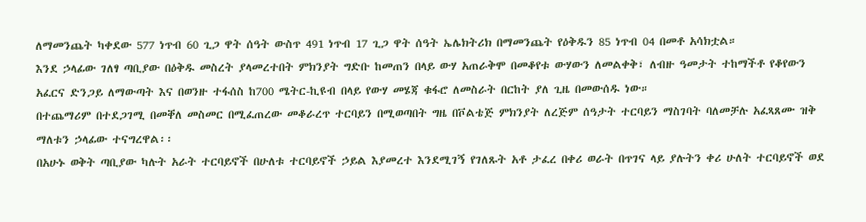ለማመንጨት ካቀደው 577 ነጥብ 60 ጊጋ ዋት ሰዓት ውስጥ 491 ነጥብ 17 ጊጋ ዋት ሰዓት ኤሌክትሪክ በማመንጨት የዕቅዱን 85 ነጥብ 04 በመቶ አሳክቷል።
እንደ ኃላፊው ገለፃ ጣቢያው በዕቅዱ መስረት ያላመረተበት ምክንያት ግድቡ ከመጠን በላይ ውሃ አጠራቅሞ በመቆየቱ ውሃውን ለመልቀቅ፣ ለብዙ ዓመታት ተከማችቶ የቆየውን አፈርና ድንጋይ ለማውጣት እና በወንዙ ተፋሰስ ከ700 ሜትር-ኪዩብ በላይ የውሃ መሄጃ ቁፋሮ ለመስራት በርከት ያለ ጊዜ በመውሰዱ ነው።
በተጨማሪም በተደጋገሚ በመቐለ መስመር በሚፈጠረው መቆራረጥ ተርባይን በሚወጣበት ግዜ በቮልቴጅ ምክንያት ለረጅም ሰዓታት ተርባይን ማስገባት ባለመቻሉ አፈጻጸሙ ዝቅ ማለቱን ኃላፊው ተናግረዋል፡፡
በአሁኑ ወቅት ጣቢያው ካሉት አራት ተርባይኖች በሁለቱ ተርባይኖች ኃይል እያመረተ እንደሚገኝ የገለጹት አቶ ታፈረ በቀሪ ወራት በጥገና ላይ ያሉትን ቀሪ ሁለት ተርባይኖች ወደ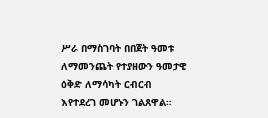ሥራ በማስገባት በበጀት ዓመቱ ለማመንጨት የተያዘውን ዓመታዊ ዕቅድ ለማሳካት ርብርብ እየተደረገ መሆኑን ገልጸዋል።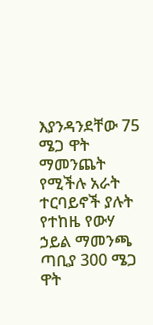እያንዳንደቸው 75 ሜጋ ዋት ማመንጨት የሚችሉ አራት ተርባይኖች ያሉት የተከዜ የውሃ ኃይል ማመንጫ ጣቢያ 300 ሜጋ ዋት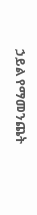ኃይል የማመንጨት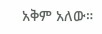አቅም አለው።